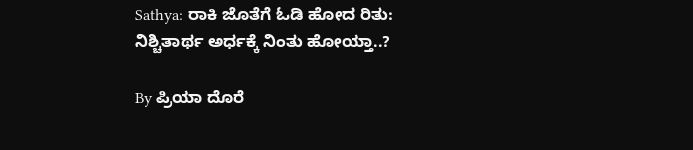Sathya: ರಾಕಿ ಜೊತೆಗೆ ಓಡಿ ಹೋದ ರಿತು: ನಿಶ್ಚಿತಾರ್ಥ ಅರ್ಧಕ್ಕೆ ನಿಂತು ಹೋಯ್ತಾ..?

By ಪ್ರಿಯಾ ದೊರೆ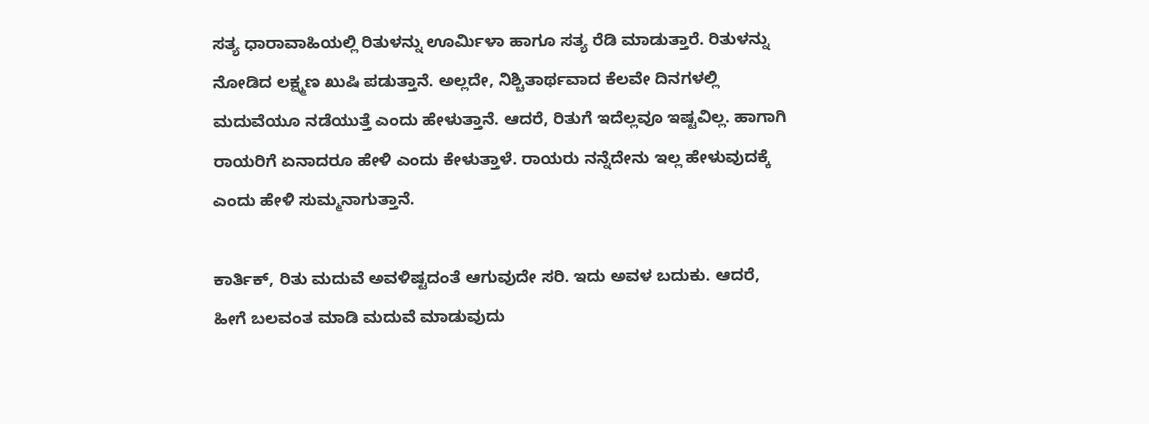ಸತ್ಯ ಧಾರಾವಾಹಿಯಲ್ಲಿ ರಿತುಳನ್ನು ಊರ್ಮಿಳಾ ಹಾಗೂ ಸತ್ಯ ರೆಡಿ ಮಾಡುತ್ತಾರೆ. ರಿತುಳನ್ನು ನೋಡಿದ ಲಕ್ಷ್ಮಣ ಖುಷಿ ಪಡುತ್ತಾನೆ. ಅಲ್ಲದೇ, ನಿಶ್ಚಿತಾರ್ಥವಾದ ಕೆಲವೇ ದಿನಗಳಲ್ಲಿ ಮದುವೆಯೂ ನಡೆಯುತ್ತೆ ಎಂದು ಹೇಳುತ್ತಾನೆ. ಆದರೆ, ರಿತುಗೆ ಇದೆಲ್ಲವೂ ಇಷ್ಟವಿಲ್ಲ. ಹಾಗಾಗಿ ರಾಯರಿಗೆ ಏನಾದರೂ ಹೇಳಿ ಎಂದು ಕೇಳುತ್ತಾಳೆ. ರಾಯರು ನನ್ನೆದೇನು ಇಲ್ಲ ಹೇಳುವುದಕ್ಕೆ ಎಂದು ಹೇಳಿ ಸುಮ್ಮನಾಗುತ್ತಾನೆ.

ಕಾರ್ತಿಕ್, ರಿತು ಮದುವೆ ಅವಳಿಷ್ಟದಂತೆ ಆಗುವುದೇ ಸರಿ. ಇದು ಅವಳ ಬದುಕು. ಆದರೆ, ಹೀಗೆ ಬಲವಂತ ಮಾಡಿ ಮದುವೆ ಮಾಡುವುದು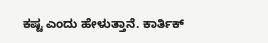ಕಷ್ಟ ಎಂದು ಹೇಳುತ್ತಾನೆ. ಕಾರ್ತಿಕ್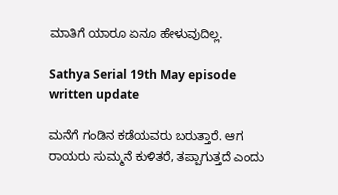ಮಾತಿಗೆ ಯಾರೂ ಏನೂ ಹೇಳುವುದಿಲ್ಲ.

Sathya Serial 19th May episode written update

ಮನೆಗೆ ಗಂಡಿನ ಕಡೆಯವರು ಬರುತ್ತಾರೆ. ಆಗ ರಾಯರು ಸುಮ್ಮನೆ ಕುಳಿತರೆ, ತಪ್ಪಾಗುತ್ತದೆ ಎಂದು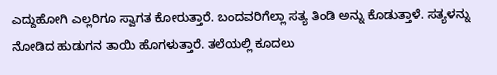ಎದ್ದುಹೋಗಿ ಎಲ್ಲರಿಗೂ ಸ್ವಾಗತ ಕೋರುತ್ತಾರೆ. ಬಂದವರಿಗೆಲ್ಲಾ ಸತ್ಯ ತಿಂಡಿ ಅನ್ನು ಕೊಡುತ್ತಾಳೆ. ಸತ್ಯಳನ್ನು ನೋಡಿದ ಹುಡುಗನ ತಾಯಿ ಹೊಗಳುತ್ತಾರೆ. ತಲೆಯಲ್ಲಿ ಕೂದಲು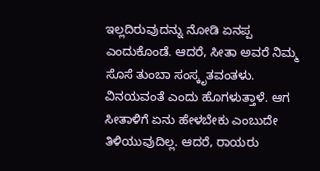ಇಲ್ಲದಿರುವುದನ್ನು ನೋಡಿ ಏನಪ್ಪ ಎಂದುಕೊಂಡೆ. ಆದರೆ, ಸೀತಾ ಅವರೆ ನಿಮ್ಮ ಸೊಸೆ ತುಂಬಾ ಸಂಸ್ಕೃತವಂತಳು. ವಿನಯವಂತೆ ಎಂದು ಹೊಗಳುತ್ತಾಳೆ. ಆಗ ಸೀತಾಳಿಗೆ ಏನು ಹೇಳಬೇಕು ಎಂಬುದೇ ತಿಳಿಯುವುದಿಲ್ಲ. ಆದರೆ, ರಾಯರು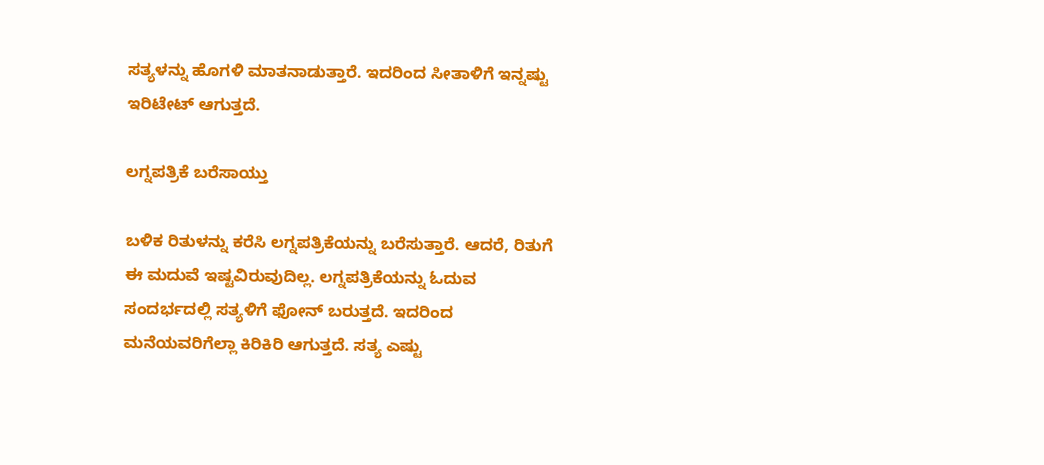ಸತ್ಯಳನ್ನು ಹೊಗಳಿ ಮಾತನಾಡುತ್ತಾರೆ. ಇದರಿಂದ ಸೀತಾಳಿಗೆ ಇನ್ನಷ್ಟು ಇರಿಟೇಟ್ ಆಗುತ್ತದೆ.

ಲಗ್ನಪತ್ರಿಕೆ ಬರೆಸಾಯ್ತು

ಬಳಿಕ ರಿತುಳನ್ನು ಕರೆಸಿ ಲಗ್ನಪತ್ರಿಕೆಯನ್ನು ಬರೆಸುತ್ತಾರೆ. ಆದರೆ, ರಿತುಗೆ ಈ ಮದುವೆ ಇಷ್ಟವಿರುವುದಿಲ್ಲ. ಲಗ್ನಪತ್ರಿಕೆಯನ್ನು ಓದುವ ಸಂದರ್ಭದಲ್ಲಿ ಸತ್ಯಳಿಗೆ ಫೋನ್ ಬರುತ್ತದೆ. ಇದರಿಂದ ಮನೆಯವರಿಗೆಲ್ಲಾ ಕಿರಿಕಿರಿ ಆಗುತ್ತದೆ. ಸತ್ಯ ಎಷ್ಟು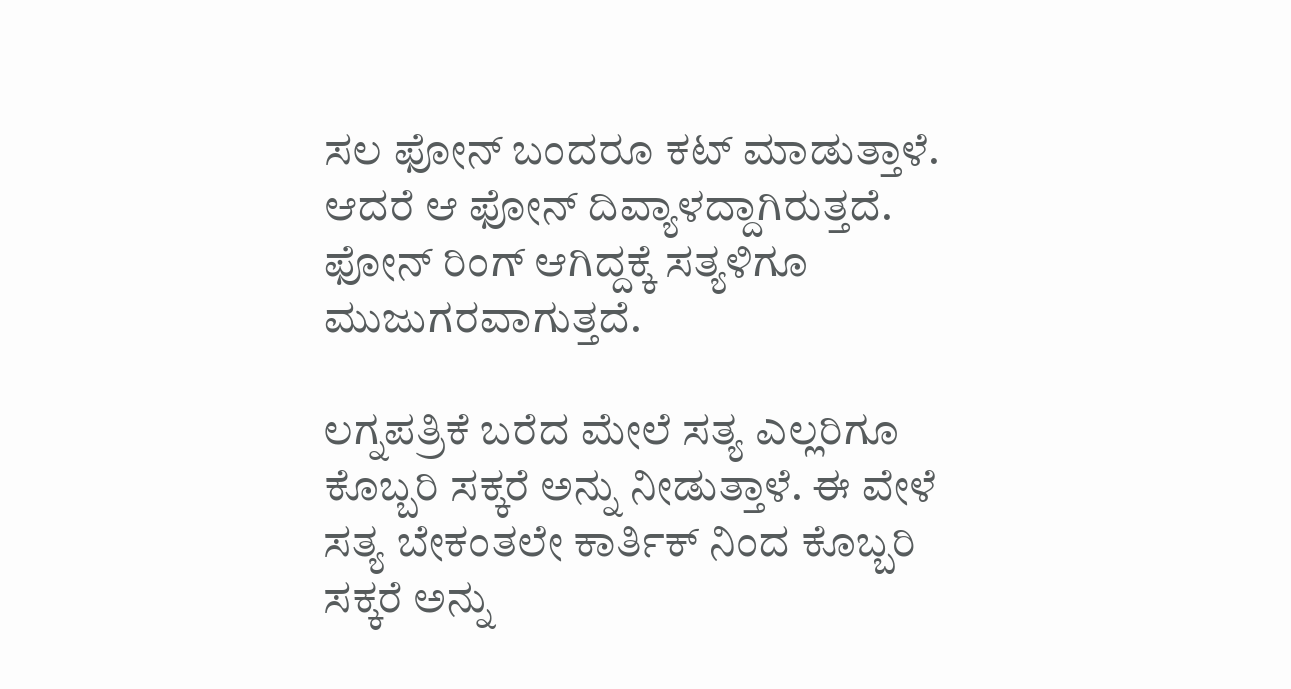ಸಲ ಫೋನ್ ಬಂದರೂ ಕಟ್ ಮಾಡುತ್ತಾಳೆ. ಆದರೆ ಆ ಫೋನ್ ದಿವ್ಯಾಳದ್ದಾಗಿರುತ್ತದೆ. ಫೋನ್ ರಿಂಗ್ ಆಗಿದ್ದಕ್ಕೆ ಸತ್ಯಳಿಗೂ ಮುಜುಗರವಾಗುತ್ತದೆ.

ಲಗ್ನಪತ್ರಿಕೆ ಬರೆದ ಮೇಲೆ ಸತ್ಯ ಎಲ್ಲರಿಗೂ ಕೊಬ್ಬರಿ ಸಕ್ಕರೆ ಅನ್ನು ನೀಡುತ್ತಾಳೆ. ಈ ವೇಳೆ ಸತ್ಯ ಬೇಕಂತಲೇ ಕಾರ್ತಿಕ್ ನಿಂದ ಕೊಬ್ಬರಿ ಸಕ್ಕರೆ ಅನ್ನು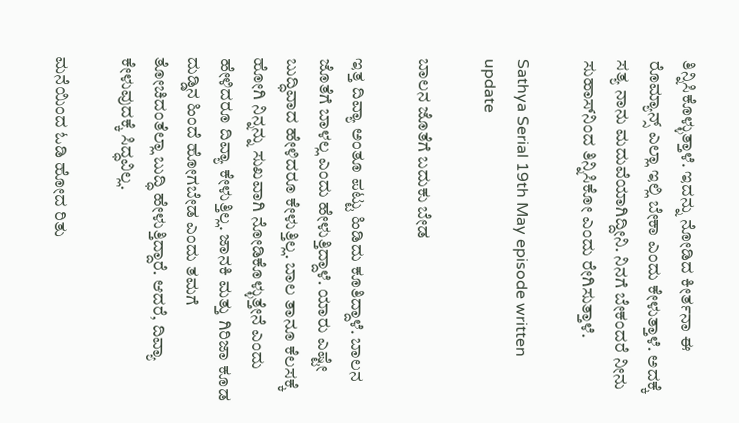ತಿನ್ನಿಸಿಕೊಳ್ಳುತ್ತಾಳೆ. ಇದನ್ನು ನೋಡಿದ ಕೀರ್ತನಾ ಈ ರೊಮ್ಯಾನ್ಸ್ ಎಲ್ಲಾ ಇಲ್ಲಿ ಬೇಕಾ ಎಂದು ಕೇಳುತ್ತಾಳೆ. ಅದಕ್ಕೆ ಸತ್ಯ ನಾನು ಮದುವೆಯಾಗಿದ್ದೀನಿ. ನಿನಗೆ ಬೇಕಂದರೆ ನೀನು ಸುಹಾಸ್‌ನಿಂದ ತಿನ್ನಿಸಿಕೋ ಎಂದು ರೇಗಿಸುತ್ತಾಳೆ.

Sathya Serial 19th May episode written update

ಬಾಲನ ಜೊತೆಗೆ ಬದುಕು ಬೇಡ

ಇತ್ತ ದಿವ್ಯಾ ಅಂತೂ ಪಟ್ಟು ಹಿಡಿದು ಕೂತಿದ್ದಾಳೆ. ಬಾಲನ ಜೊತೆಗೆ ಬಾಳಲ್ಲ ಎಂದು ಹೇಳುತ್ತಿದ್ದಾಳೆ. ಯಾರು ಎಷ್ಟೇ ಬುದ್ಧಿವಾದ ಹೇಳಿದರೂ ಕೇಳುತ್ತಿಲ್ಲ. ಬಾಲ ತಾನೂ ಕೆಲಸಕ್ಕೆ ಹೋಗಿ ನಿನ್ನನ್ನು ಸುಖವಾಗಿ ನೋಡಿಕೊಳ್ಳುತ್ತೇನೆ ಎಂದು ಹೇಳಿದರೂ ದಿವ್ಯಾ ಕೇಳುತ್ತಿಲ್ಲ. ಜಾನಕಿ ಮತ್ತು ಗಿರಿಜಾ ಕೂಡ ದುಡ್ಡಿನ ಹಿಂದೆ ಹೋಗಬೇಡ ಎಂದು ತಮಗೆ ತೋಚಿದಂತೆಲ್ಲಾ ಬುದ್ಧಿ ಹೇಳುತ್ತಿದ್ದಾರೆ. ಆದರೆ, ದಿವ್ಯಾ ಕೇಳುವುದಕ್ಕೆ ಸಿದ್ಧವಿಲ್ಲ.

ಮನೆಯಿಂದ ಓಡಿ ಹೋದ ರಿತು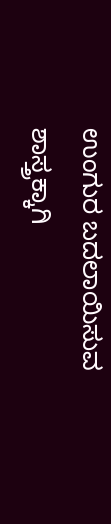ಉಂಗುರ ಬದಲಾಯಿಸುವ ಶಾಸ್ತ್ರಕ್ಕಾಗಿ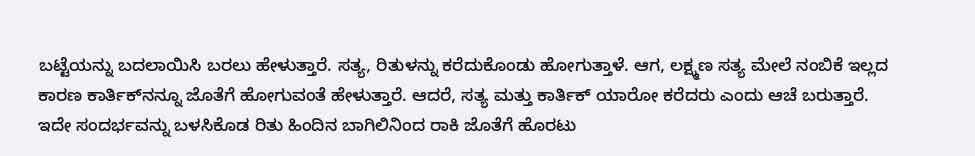ಬಟ್ಟೆಯನ್ನು ಬದಲಾಯಿಸಿ ಬರಲು ಹೇಳುತ್ತಾರೆ. ಸತ್ಯ, ರಿತುಳನ್ನು ಕರೆದುಕೊಂಡು ಹೋಗುತ್ತಾಳೆ. ಆಗ, ಲಕ್ಷ್ಮಣ ಸತ್ಯ ಮೇಲೆ ನಂಬಿಕೆ ಇಲ್ಲದ ಕಾರಣ ಕಾರ್ತಿಕ್‌ನನ್ನೂ ಜೊತೆಗೆ ಹೋಗುವಂತೆ ಹೇಳುತ್ತಾರೆ. ಆದರೆ, ಸತ್ಯ ಮತ್ತು ಕಾರ್ತಿಕ್ ಯಾರೋ ಕರೆದರು ಎಂದು ಆಚೆ ಬರುತ್ತಾರೆ. ಇದೇ ಸಂದರ್ಭವನ್ನು ಬಳಸಿಕೊಡ ರಿತು ಹಿಂದಿನ ಬಾಗಿಲಿನಿಂದ ರಾಕಿ ಜೊತೆಗೆ ಹೊರಟು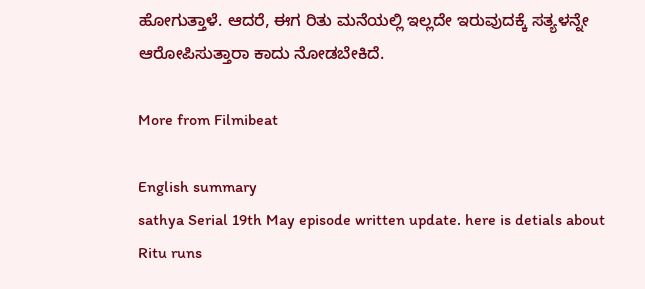ಹೋಗುತ್ತಾಳೆ. ಆದರೆ, ಈಗ ರಿತು ಮನೆಯಲ್ಲಿ ಇಲ್ಲದೇ ಇರುವುದಕ್ಕೆ ಸತ್ಯಳನ್ನೇ ಆರೋಪಿಸುತ್ತಾರಾ ಕಾದು ನೋಡಬೇಕಿದೆ.

More from Filmibeat

English summary
sathya Serial 19th May episode written update. here is detials about Ritu runs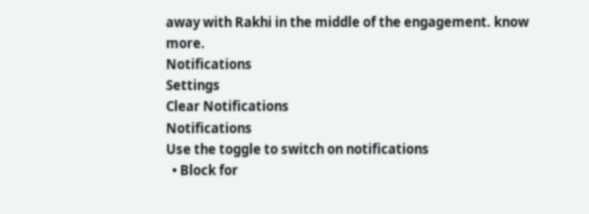away with Rakhi in the middle of the engagement. know more.
Notifications
Settings
Clear Notifications
Notifications
Use the toggle to switch on notifications
  • Block for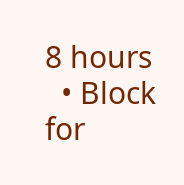8 hours
  • Block for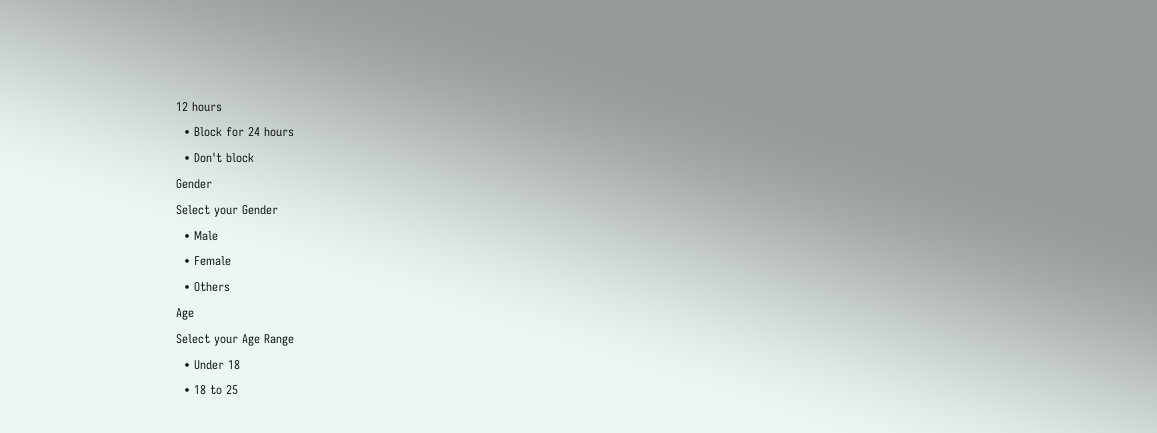12 hours
  • Block for 24 hours
  • Don't block
Gender
Select your Gender
  • Male
  • Female
  • Others
Age
Select your Age Range
  • Under 18
  • 18 to 25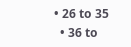• 26 to 35
  • 36 to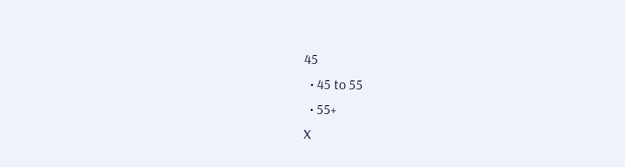45
  • 45 to 55
  • 55+
X